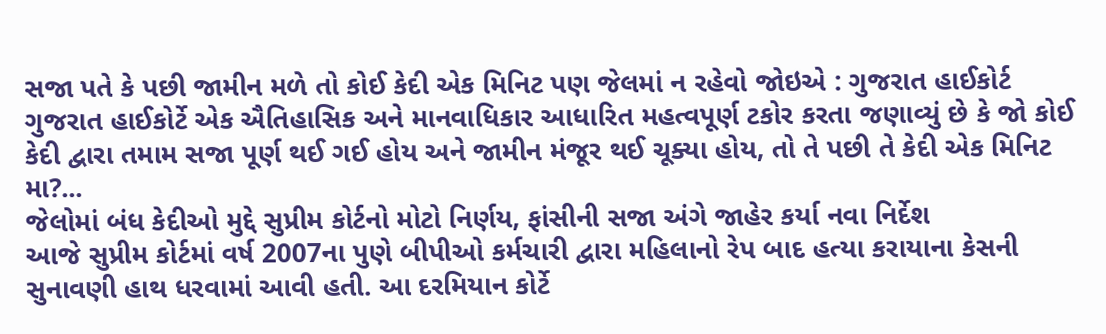સજા પતે કે પછી જામીન મળે તો કોઈ કેદી એક મિનિટ પણ જેલમાં ન રહેવો જોઇએ : ગુજરાત હાઈકોર્ટ
ગુજરાત હાઈકોર્ટે એક ઐતિહાસિક અને માનવાધિકાર આધારિત મહત્વપૂર્ણ ટકોર કરતા જણાવ્યું છે કે જો કોઈ કેદી દ્વારા તમામ સજા પૂર્ણ થઈ ગઈ હોય અને જામીન મંજૂર થઈ ચૂક્યા હોય, તો તે પછી તે કેદી એક મિનિટ મા?...
જેલોમાં બંધ કેદીઓ મુદ્દે સુપ્રીમ કોર્ટનો મોટો નિર્ણય, ફાંસીની સજા અંગે જાહેર કર્યા નવા નિર્દેશ
આજે સુપ્રીમ કોર્ટમાં વર્ષ 2007ના પુણે બીપીઓ કર્મચારી દ્વારા મહિલાનો રેપ બાદ હત્યા કરાયાના કેસની સુનાવણી હાથ ધરવામાં આવી હતી. આ દરમિયાન કોર્ટે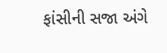ફાંસીની સજા અંગે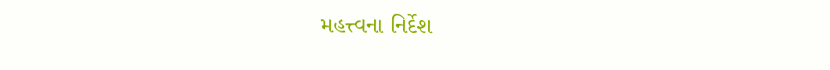મહત્ત્વના નિર્દેશ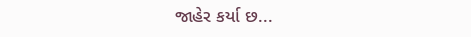જાહેર કર્યા છ...